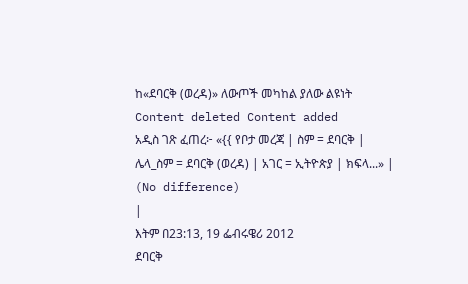ከ«ደባርቅ (ወረዳ)» ለውጦች መካከል ያለው ልዩነት
Content deleted Content added
አዲስ ገጽ ፈጠረ፦ «{{ የቦታ መረጃ | ስም = ደባርቅ | ሌላ_ስም = ደባርቅ (ወረዳ) | አገር = ኢትዮጵያ | ክፍላ...» |
(No difference)
|
እትም በ23:13, 19 ፌብሩዌሪ 2012
ደባርቅ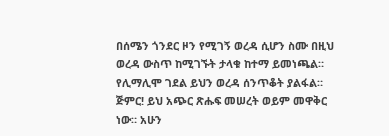በሰሜን ጎንደር ዞን የሚገኝ ወረዳ ሲሆን ስሙ በዚህ ወረዳ ውስጥ ከሚገኙት ታላቁ ከተማ ይመነጫል። የሊማሊሞ ገደል ይህን ወረዳ ሰንጥቆት ያልፋል።
ጅምር! ይህ አጭር ጽሑፍ መሠረት ወይም መዋቅር ነው። አሁን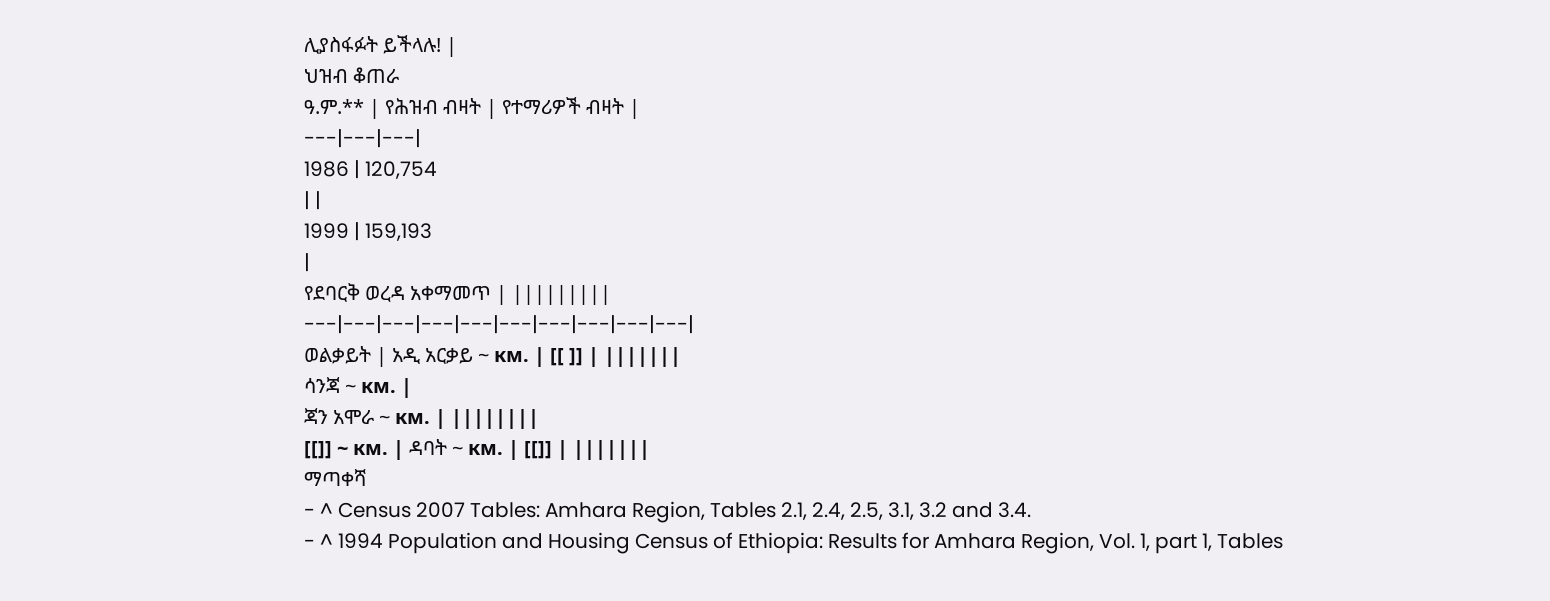ሊያስፋፉት ይችላሉ! |
ህዝብ ቆጠራ
ዓ.ም.** | የሕዝብ ብዛት | የተማሪዎች ብዛት |
---|---|---|
1986 | 120,754
| |
1999 | 159,193
|
የደባርቅ ወረዳ አቀማመጥ | |||||||||
---|---|---|---|---|---|---|---|---|---|
ወልቃይት | አዲ አርቃይ ~ км. | [[ ]] | |||||||
ሳንጃ ~ км. |
ጃን አሞራ ~ км. | ||||||||
[[]] ~ км. | ዳባት ~ км. | [[]] | |||||||
ማጣቀሻ
- ^ Census 2007 Tables: Amhara Region, Tables 2.1, 2.4, 2.5, 3.1, 3.2 and 3.4.
- ^ 1994 Population and Housing Census of Ethiopia: Results for Amhara Region, Vol. 1, part 1, Tables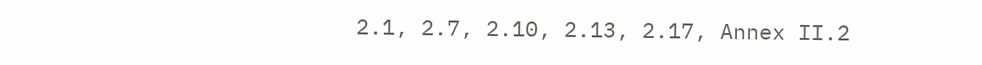2.1, 2.7, 2.10, 2.13, 2.17, Annex II.2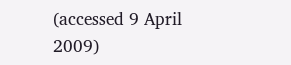(accessed 9 April 2009)